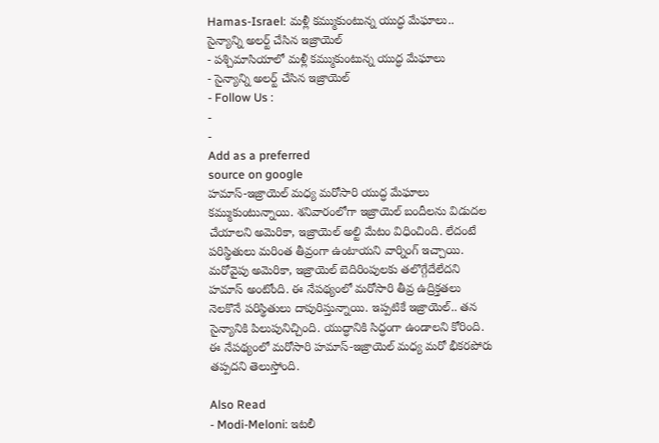Hamas-Israel: మళ్లీ కమ్ముకుంటున్న యుద్ధ మేఘాలు.. సైన్యాన్ని అలర్ట్ చేసిన ఇజ్రాయెల్
- పశ్చిమాసియాలో మళ్లీ కమ్ముకుంటున్న యుద్ధ మేఘాలు
- సైన్యాన్ని అలర్ట్ చేసిన ఇజ్రాయెల్
- Follow Us :
-
-
Add as a preferred
source on google
హమాస్-ఇజ్రాయెల్ మధ్య మరోసారి యుద్ధ మేఘాలు కమ్ముకుంటున్నాయి. శనివారంలోగా ఇజ్రాయెల్ బందీలను విడుదల చేయాలని అమెరికా, ఇజ్రాయెల్ అల్టి మేటం విధించింది. లేదంటే పరిస్థితులు మరింత తీవ్రంగా ఉంటాయని వార్నింగ్ ఇచ్చాయి. మరోవైపు అమెరికా, ఇజ్రాయెల్ బెదిరింపులకు తలొగ్గేదేలేదని హమాస్ అంటోంది. ఈ నేపథ్యంలో మరోసారి తీవ్ర ఉద్రిక్తతలు నెలకొనే పరిస్థితులు దాపురిస్తున్నాయి. ఇప్పటికే ఇజ్రాయెల్.. తన సైన్యానికి పిలుపునిచ్చింది. యుద్ధానికి సిద్ధంగా ఉండాలని కోరింది. ఈ నేపథ్యంలో మరోసారి హమాస్-ఇజ్రాయెల్ మధ్య మరో భీకరపోరు తప్పదని తెలుస్తోంది.

Also Read
- Modi-Meloni: ఇటలీ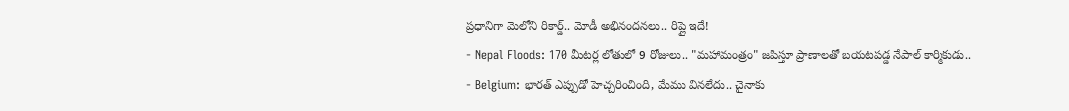ప్రధానిగా మెలోని రికార్డ్.. మోడీ అభినందనలు.. రిప్లై ఇదే!
- Nepal Floods: 170 మీటర్ల లోతులో 9 రోజులు.. "మహామంత్రం" జపిస్తూ ప్రాణాలతో బయటపడ్డ నేపాల్ కార్మికుడు..
- Belgium: భారత్ ఎప్పుడో హెచ్చరించింది, మేము వినలేదు.. చైనాకు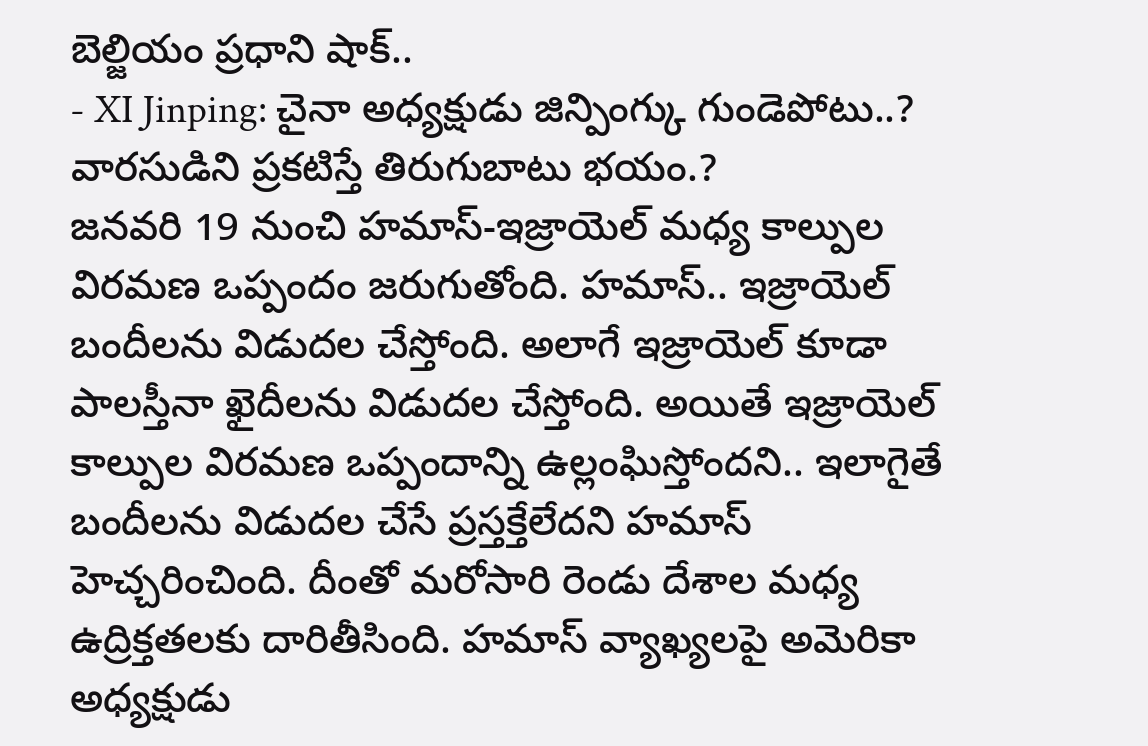బెల్జియం ప్రధాని షాక్..
- XI Jinping: చైనా అధ్యక్షుడు జిన్పింగ్కు గుండెపోటు..? వారసుడిని ప్రకటిస్తే తిరుగుబాటు భయం.?
జనవరి 19 నుంచి హమాస్-ఇజ్రాయెల్ మధ్య కాల్పుల విరమణ ఒప్పందం జరుగుతోంది. హమాస్.. ఇజ్రాయెల్ బందీలను విడుదల చేస్తోంది. అలాగే ఇజ్రాయెల్ కూడా పాలస్తీనా ఖైదీలను విడుదల చేస్తోంది. అయితే ఇజ్రాయెల్ కాల్పుల విరమణ ఒప్పందాన్ని ఉల్లంఘిస్తోందని.. ఇలాగైతే బందీలను విడుదల చేసే ప్రస్తక్తేలేదని హమాస్ హెచ్చరించింది. దీంతో మరోసారి రెండు దేశాల మధ్య ఉద్రిక్తతలకు దారితీసింది. హమాస్ వ్యాఖ్యలపై అమెరికా అధ్యక్షుడు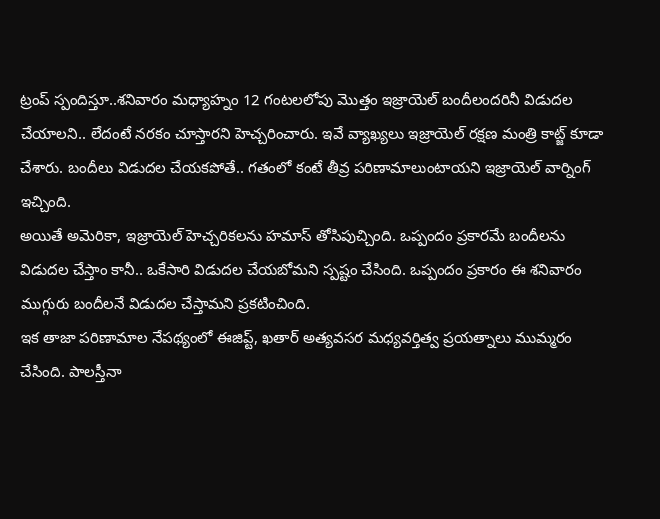ట్రంప్ స్పందిస్తూ..శనివారం మధ్యాహ్నం 12 గంటలలోపు మొత్తం ఇజ్రాయెల్ బందీలందరినీ విడుదల చేయాలని.. లేదంటే నరకం చూస్తారని హెచ్చరించారు. ఇవే వ్యాఖ్యలు ఇజ్రాయెల్ రక్షణ మంత్రి కాట్జ్ కూడా చేశారు. బందీలు విడుదల చేయకపోతే.. గతంలో కంటే తీవ్ర పరిణామాలుంటాయని ఇజ్రాయెల్ వార్నింగ్ ఇచ్చింది.
అయితే అమెరికా, ఇజ్రాయెల్ హెచ్చరికలను హమాస్ తోసిపుచ్చింది. ఒప్పందం ప్రకారమే బందీలను విడుదల చేస్తాం కానీ.. ఒకేసారి విడుదల చేయబోమని స్పష్టం చేసింది. ఒప్పందం ప్రకారం ఈ శనివారం ముగ్గురు బందీలనే విడుదల చేస్తామని ప్రకటించింది.
ఇక తాజా పరిణామాల నేపథ్యంలో ఈజిప్ట్, ఖతార్ అత్యవసర మధ్యవర్తిత్వ ప్రయత్నాలు ముమ్మరం చేసింది. పాలస్తీనా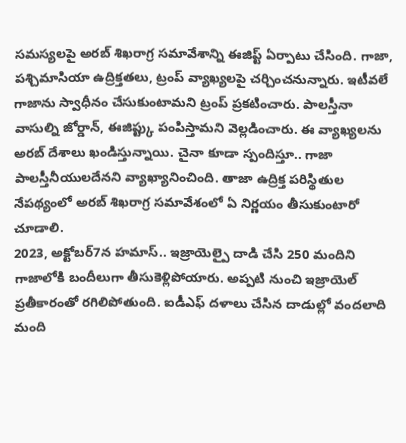సమస్యలపై అరబ్ శిఖరాగ్ర సమావేశాన్ని ఈజిప్ట్ ఏర్పాటు చేసింది. గాజా, పశ్చిమాసియా ఉద్రిక్తతలు, ట్రంప్ వ్యాఖ్యలపై చర్చించనున్నారు. ఇటీవలే గాజాను స్వాధీనం చేసుకుంటామని ట్రంప్ ప్రకటించారు. పాలస్తీనా వాసుల్ని జోర్డాన్, ఈజిప్ట్కు పంపిస్తామని వెల్లడించారు. ఈ వ్యాఖ్యలను అరబ్ దేశాలు ఖండిస్తున్నాయి. చైనా కూడా స్పందిస్తూ.. గాజా పాలస్తీనీయులదేనని వ్యాఖ్యానించింది. తాజా ఉద్రిక్త పరిస్థితుల నేపథ్యంలో అరబ్ శిఖరాగ్ర సమావేశంలో ఏ నిర్ణయం తీసుకుంటారో చూడాలి.
2023, అక్టోబర్7న హమాస్.. ఇజ్రాయెల్పై దాడి చేసి 250 మందిని గాజాలోకి బందీలుగా తీసుకెళ్లిపోయారు. అప్పటి నుంచి ఇజ్రాయెల్ ప్రతీకారంతో రగిలిపోతుంది. ఐడీఎఫ్ దళాలు చేసిన దాడుల్లో వందలాది మంది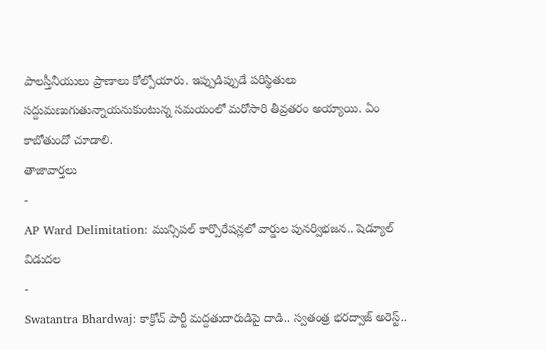పాలస్తీనీయులు ప్రాణాలు కోల్పోయారు. ఇప్పుడిప్పుడే పరిస్థితులు సద్దుమణుగుతున్నాయనుకుంటున్న సమయంలో మరోసారి తీవ్రతరం అయ్యాయి. ఏం కాబోతుందో చూడాలి.
తాజావార్తలు
-
AP Ward Delimitation: మున్సిపల్ కార్పొరేషన్లలో వార్డుల పునర్విభజన.. షెడ్యూల్ విడుదల
-
Swatantra Bhardwaj: కాక్రోచ్ పార్టీ మద్దతుదారుడిపై దాడి.. స్వతంత్ర భరద్వాజ్ అరెస్ట్..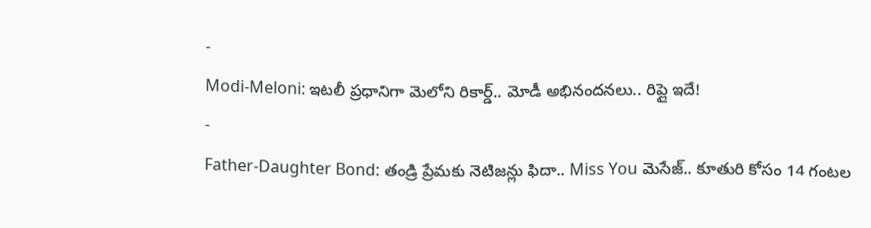-
Modi-Meloni: ఇటలీ ప్రధానిగా మెలోని రికార్డ్.. మోడీ అభినందనలు.. రిప్లై ఇదే!
-
Father-Daughter Bond: తండ్రి ప్రేమకు నెటిజన్లు ఫిదా.. Miss You మెసేజ్.. కూతురి కోసం 14 గంటల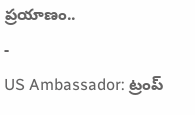ప్రయాణం..
-
US Ambassador: ట్రంప్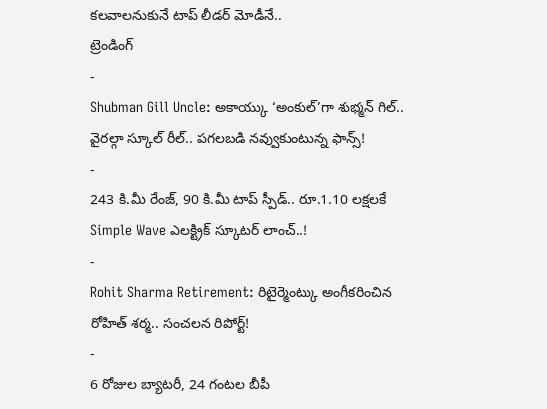కలవాలనుకునే టాప్ లీడర్ మోడీనే..
ట్రెండింగ్
-
Shubman Gill Uncle: అకాయ్కు ‘అంకుల్’గా శుభ్మన్ గిల్.. వైరల్గా స్కూల్ రీల్.. పగలబడి నవ్వుకుంటున్న ఫాన్స్!
-
243 కి.మీ రేంజ్, 90 కి.మీ టాప్ స్పీడ్.. రూ.1.10 లక్షలకే Simple Wave ఎలక్ట్రిక్ స్కూటర్ లాంచ్..!
-
Rohit Sharma Retirement: రిటైర్మెంట్కు అంగీకరించిన రోహిత్ శర్మ.. సంచలన రిపోర్ట్!
-
6 రోజుల బ్యాటరీ, 24 గంటల బీపీ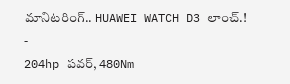మానిటరింగ్.. HUAWEI WATCH D3 లాంచ్.!
-
204hp పవర్, 480Nm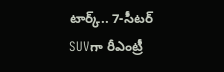టార్క్.. 7-సీటర్ SUVగా రీఎంట్రీ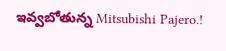ఇవ్వబోతున్న Mitsubishi Pajero.!